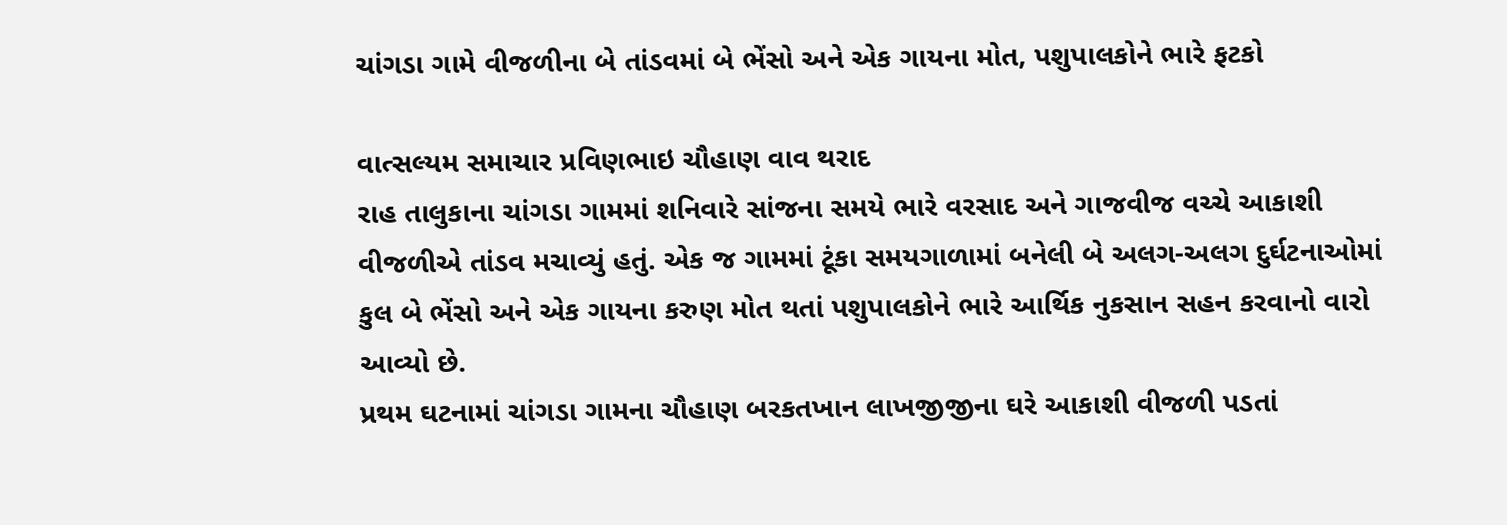ચાંગડા ગામે વીજળીના બે તાંડવમાં બે ભેંસો અને એક ગાયના મોત, પશુપાલકોને ભારે ફટકો

વાત્સલ્યમ સમાચાર પ્રવિણભાઇ ચૌહાણ વાવ થરાદ
રાહ તાલુકાના ચાંગડા ગામમાં શનિવારે સાંજના સમયે ભારે વરસાદ અને ગાજવીજ વચ્ચે આકાશી વીજળીએ તાંડવ મચાવ્યું હતું. એક જ ગામમાં ટૂંકા સમયગાળામાં બનેલી બે અલગ-અલગ દુર્ઘટનાઓમાં કુલ બે ભેંસો અને એક ગાયના કરુણ મોત થતાં પશુપાલકોને ભારે આર્થિક નુકસાન સહન કરવાનો વારો આવ્યો છે.
પ્રથમ ઘટનામાં ચાંગડા ગામના ચૌહાણ બરકતખાન લાખજીજીના ઘરે આકાશી વીજળી પડતાં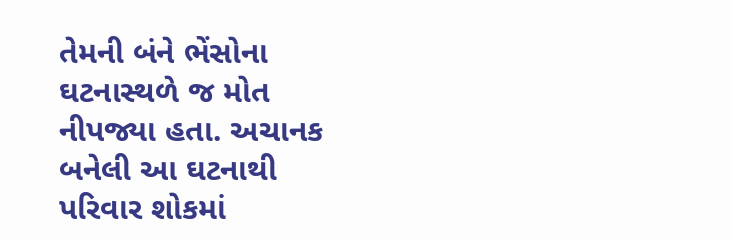તેમની બંને ભેંસોના ઘટનાસ્થળે જ મોત નીપજ્યા હતા. અચાનક બનેલી આ ઘટનાથી પરિવાર શોકમાં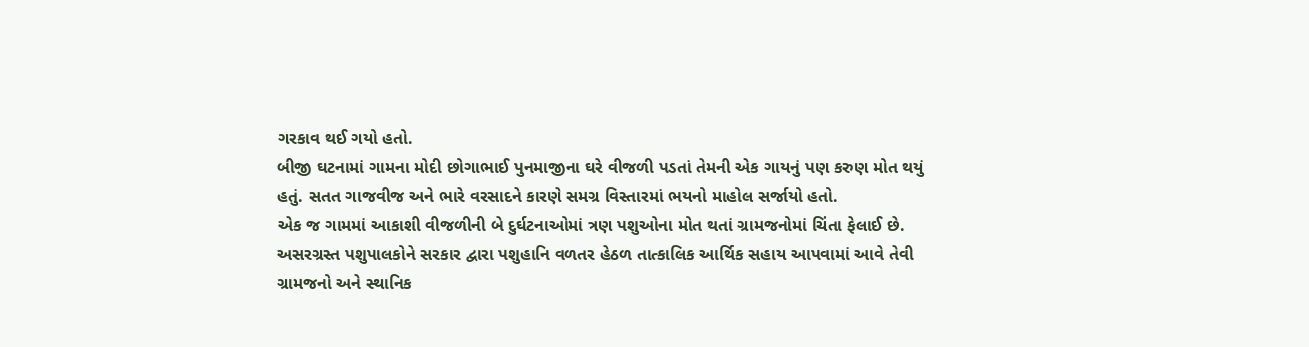ગરકાવ થઈ ગયો હતો.
બીજી ઘટનામાં ગામના મોદી છોગાભાઈ પુનમાજીના ઘરે વીજળી પડતાં તેમની એક ગાયનું પણ કરુણ મોત થયું હતું. સતત ગાજવીજ અને ભારે વરસાદને કારણે સમગ્ર વિસ્તારમાં ભયનો માહોલ સર્જાયો હતો.
એક જ ગામમાં આકાશી વીજળીની બે દુર્ઘટનાઓમાં ત્રણ પશુઓના મોત થતાં ગ્રામજનોમાં ચિંતા ફેલાઈ છે. અસરગ્રસ્ત પશુપાલકોને સરકાર દ્વારા પશુહાનિ વળતર હેઠળ તાત્કાલિક આર્થિક સહાય આપવામાં આવે તેવી ગ્રામજનો અને સ્થાનિક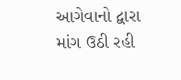આગેવાનો દ્વારા માંગ ઉઠી રહી